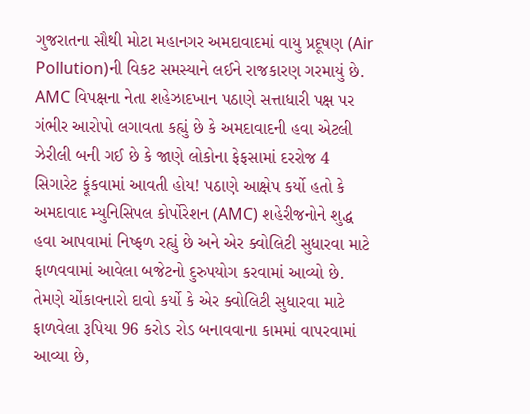ગુજરાતના સૌથી મોટા મહાનગર અમદાવાદમાં વાયુ પ્રદૂષણ (Air Pollution)ની વિકટ સમસ્યાને લઈને રાજકારણ ગરમાયું છે. AMC વિપક્ષના નેતા શહેઝાદખાન પઠાણે સત્તાધારી પક્ષ પર ગંભીર આરોપો લગાવતા કહ્યું છે કે અમદાવાદની હવા એટલી ઝેરીલી બની ગઈ છે કે જાણે લોકોના ફેફસામાં દરરોજ 4 સિગારેટ ફૂંકવામાં આવતી હોય! પઠાણે આક્ષેપ કર્યો હતો કે અમદાવાદ મ્યુનિસિપલ કોર્પોરેશન (AMC) શહેરીજનોને શુદ્ધ હવા આપવામાં નિષ્ફળ રહ્યું છે અને એર ક્વોલિટી સુધારવા માટે ફાળવવામાં આવેલા બજેટનો દુરુપયોગ કરવામાં આવ્યો છે. તેમણે ચોંકાવનારો દાવો કર્યો કે એર ક્વોલિટી સુધારવા માટે ફાળવેલા રૂપિયા 96 કરોડ રોડ બનાવવાના કામમાં વાપરવામાં આવ્યા છે,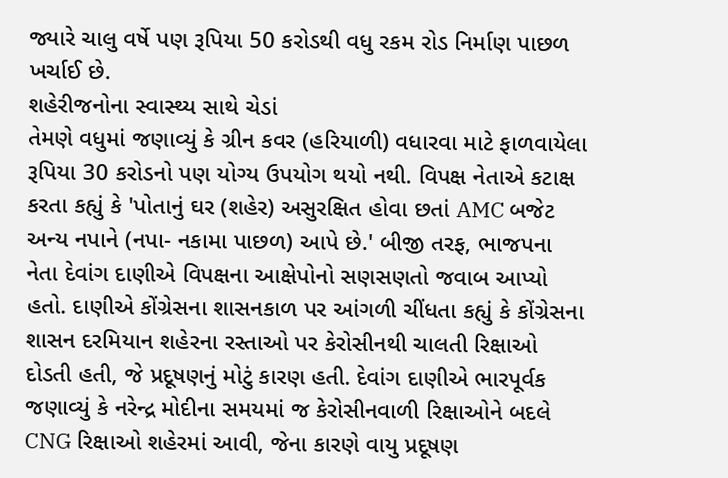જ્યારે ચાલુ વર્ષે પણ રૂપિયા 50 કરોડથી વધુ રકમ રોડ નિર્માણ પાછળ ખર્ચાઈ છે.
શહેરીજનોના સ્વાસ્થ્ય સાથે ચેડાં
તેમણે વધુમાં જણાવ્યું કે ગ્રીન કવર (હરિયાળી) વધારવા માટે ફાળવાયેલા રૂપિયા 30 કરોડનો પણ યોગ્ય ઉપયોગ થયો નથી. વિપક્ષ નેતાએ કટાક્ષ કરતા કહ્યું કે 'પોતાનું ઘર (શહેર) અસુરક્ષિત હોવા છતાં AMC બજેટ અન્ય નપાને (નપા- નકામા પાછળ) આપે છે.' બીજી તરફ, ભાજપના નેતા દેવાંગ દાણીએ વિપક્ષના આક્ષેપોનો સણસણતો જવાબ આપ્યો હતો. દાણીએ કોંગ્રેસના શાસનકાળ પર આંગળી ચીંધતા કહ્યું કે કોંગ્રેસના શાસન દરમિયાન શહેરના રસ્તાઓ પર કેરોસીનથી ચાલતી રિક્ષાઓ દોડતી હતી, જે પ્રદૂષણનું મોટું કારણ હતી. દેવાંગ દાણીએ ભારપૂર્વક જણાવ્યું કે નરેન્દ્ર મોદીના સમયમાં જ કેરોસીનવાળી રિક્ષાઓને બદલે CNG રિક્ષાઓ શહેરમાં આવી, જેના કારણે વાયુ પ્રદૂષણ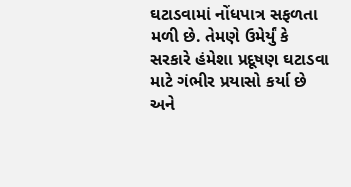ઘટાડવામાં નોંધપાત્ર સફળતા મળી છે. તેમણે ઉમેર્યું કે સરકારે હંમેશા પ્રદૂષણ ઘટાડવા માટે ગંભીર પ્રયાસો કર્યા છે અને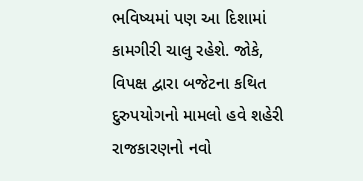ભવિષ્યમાં પણ આ દિશામાં કામગીરી ચાલુ રહેશે. જોકે, વિપક્ષ દ્વારા બજેટના કથિત દુરુપયોગનો મામલો હવે શહેરી રાજકારણનો નવો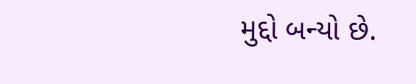મુદ્દો બન્યો છે.